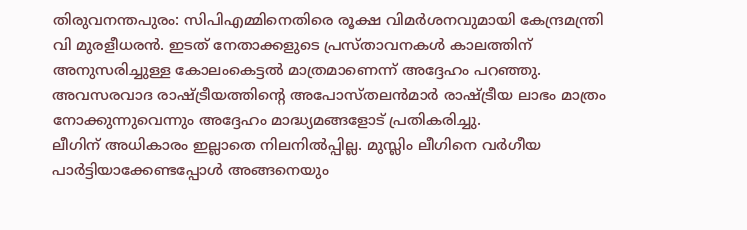തിരുവനന്തപുരം: സിപിഎമ്മിനെതിരെ രൂക്ഷ വിമർശനവുമായി കേന്ദ്രമന്ത്രി വി മുരളീധരൻ. ഇടത് നേതാക്കളുടെ പ്രസ്താവനകൾ കാലത്തിന് അനുസരിച്ചുള്ള കോലംകെട്ടൽ മാത്രമാണെന്ന് അദ്ദേഹം പറഞ്ഞു. അവസരവാദ രാഷ്ട്രീയത്തിന്റെ അപോസ്തലൻമാർ രാഷ്ട്രീയ ലാഭം മാത്രം നോക്കുന്നുവെന്നും അദ്ദേഹം മാദ്ധ്യമങ്ങളോട് പ്രതികരിച്ചു.
ലീഗിന് അധികാരം ഇല്ലാതെ നിലനിൽപ്പില്ല. മുസ്ലിം ലീഗിനെ വർഗീയ പാർട്ടിയാക്കേണ്ടപ്പോൾ അങ്ങനെയും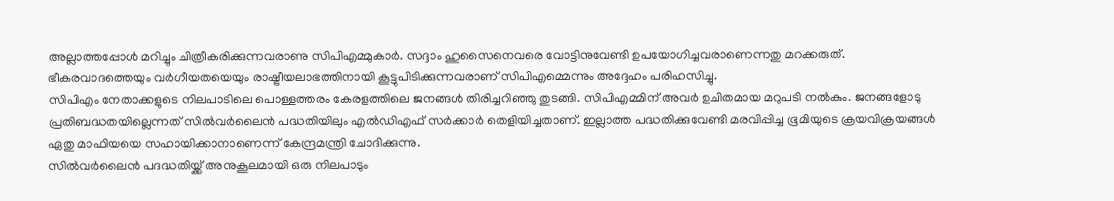അല്ലാത്തപ്പോൾ മറിച്ചും ചിത്രീകരിക്കുന്നവരാണു സിപിഎമ്മുകാർ. സദ്ദാം ഹുസൈനെവരെ വോട്ടിനുവേണ്ടി ഉപയോഗിച്ചവരാണെന്നതു മറക്കരുത്. ഭീകരവാദത്തെയും വർഗീയതയെയും രാഷ്ട്രീയലാഭത്തിനായി കൂട്ടുപിടിക്കുന്നവരാണ് സിപിഎമ്മെന്നും അദ്ദേഹം പരിഹസിച്ചു.
സിപിഎം നേതാക്കളുടെ നിലപാടിലെ പൊള്ളത്തരം കേരളത്തിലെ ജനങ്ങൾ തിരിച്ചറിഞ്ഞു തുടങ്ങി. സിപിഎമ്മിന് അവർ ഉചിതമായ മറുപടി നൽകും. ജനങ്ങളോടു പ്രതിബദ്ധതയില്ലെന്നത് സിൽവർലൈൻ പദ്ധതിയിലും എൽഡിഎഫ് സർക്കാർ തെളിയിച്ചതാണ്. ഇല്ലാത്ത പദ്ധതിക്കുവേണ്ടി മരവിപ്പിച്ച ഭൂമിയുടെ ക്രയവിക്രയങ്ങൾ ഏതു മാഫിയയെ സഹായിക്കാനാണെന്ന് കേന്ദ്രമന്ത്രി ചോദിക്കുന്നു.
സിൽവർലൈൻ പദദ്ധതിയ്ക്ക് അനുകൂലമായി ഒരു നിലപാടും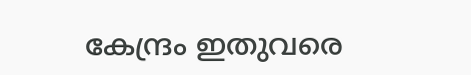കേന്ദ്രം ഇതുവരെ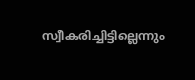സ്വീകരിച്ചിട്ടില്ലെന്നും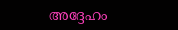അദ്ദേഹം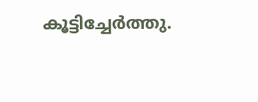കൂട്ടിച്ചേർത്തു.